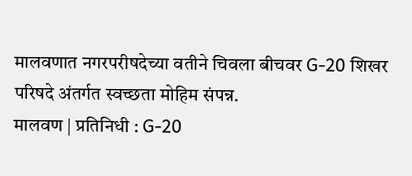मालवणात नगरपरीषदेच्या वतीने चिवला बीचवर G-20 शिखर परिषदे अंतर्गत स्वच्छता मोहिम संपन्न.
मालवण | प्रतिनिधी : G-20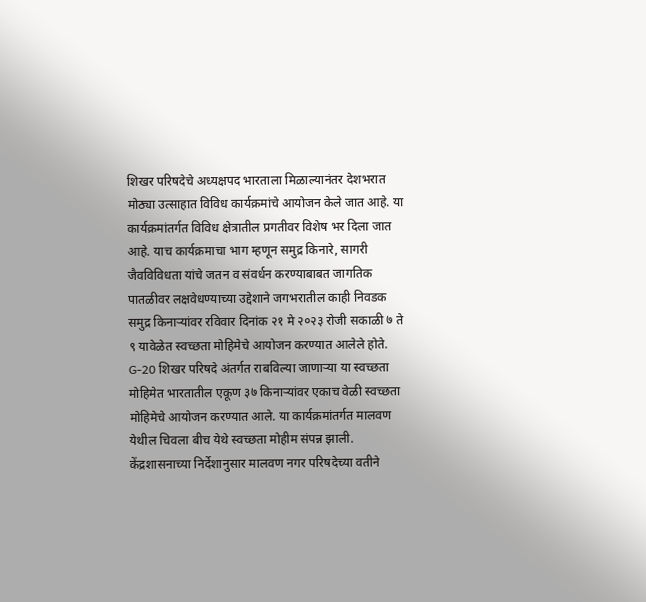शिखर परिषदेचे अध्यक्षपद भारताला मिळाल्यानंतर देशभरात मोठ्या उत्साहात विविध कार्यक्रमांचे आयोजन केले जात आहे. या कार्यक्रमांतर्गत विविध क्षेत्रातील प्रगतीवर विशेष भर दिला जात आहे. याच कार्यक्रमाचा भाग म्हणून समुद्र किनारे, सागरी जैवविविधता यांचे जतन व संवर्धन करण्याबाबत जागतिक पातळीवर लक्षवेधण्याच्या उद्देशाने जगभरातील काही निवडक समुद्र किनाऱ्यांवर रविवार दिनांक २१ मे २०२३ रोजी सकाळी ७ ते ९ यावेळेत स्वच्छता मोहिमेचे आयोजन करण्यात आलेले होते. G-20 शिखर परिषदे अंतर्गत राबविल्या जाणाऱ्या या स्वच्छता मोहिमेत भारतातील एकूण ३७ किनाऱ्यांवर एकाच वेळी स्वच्छता मोहिमेचे आयोजन करण्यात आले. या कार्यक्रमांतर्गत मालवण येथील चिवला बीच येथे स्वच्छता मोहीम संपन्न झाली.
केंद्रशासनाच्या निर्देशानुसार मालवण नगर परिषदेच्या वतीने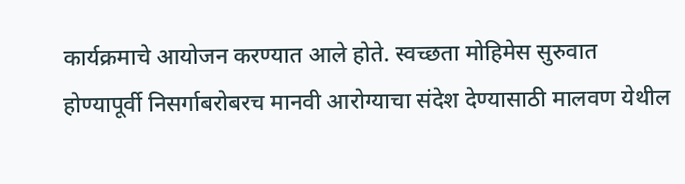कार्यक्रमाचे आयोजन करण्यात आले होते. स्वच्छता मोहिमेस सुरुवात होण्यापूर्वी निसर्गाबरोबरच मानवी आरोग्याचा संदेश देण्यासाठी मालवण येथील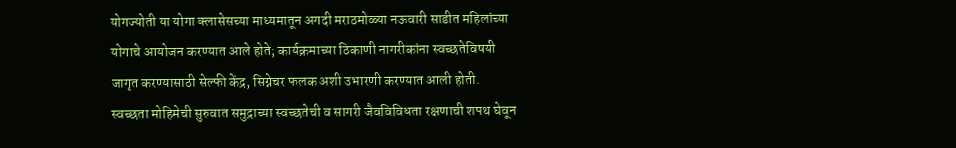योगज्योती या योगा क्लासेसच्या माध्यमातून अगदी मराठमोळ्या नऊवारी साडीत महिलांच्या योगाचे आयोजन करण्यात आले होते; कार्यक्रमाच्या ठिकाणी नागरीकांना स्वच्छतेविषयी जागृत करण्यासाठी सेल्फी केंद्र, सिग्नेचर फलक अशी उभारणी करण्यात आली होती. स्वच्छता मोहिमेची सुरुवात समुद्राच्या स्वच्छतेची व सागरी जैवविविधता रक्षणाची शपथ घेवून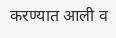करण्यात आली व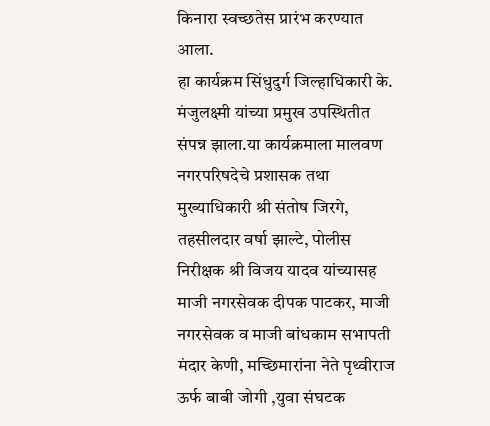किनारा स्वच्छतेस प्रारंभ करण्यात आला.
हा कार्यक्रम सिंधुदुर्ग जिल्हाधिकारी के. मंजुलक्ष्मी यांच्या प्रमुख उपस्थितीत संपन्न झाला.या कार्यक्रमाला मालवण नगरपरिषदेचे प्रशासक तथा मुख्याधिकारी श्री संतोष जिरगे, तहसीलदार वर्षा झाल्टे, पोलीस निरीक्षक श्री विजय यादव यांच्यासह माजी नगरसेवक दीपक पाटकर, माजी नगरसेवक व माजी बांधकाम सभापती मंदार केणी, मच्छिमारांना नेते पृथ्वीराज ऊर्फ बाबी जोगी ,युवा संघटक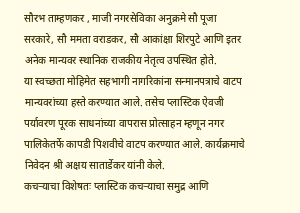सौरभ ताम्हणकर , माजी नगरसेविका अनुक्रमे सौ पूजा सरकारे, सौ ममता वराडकर, सौ आकांक्षा शिरपुटे आणि इतर अनेक मान्यवर स्थानिक राजकीय नेतृत्व उपस्थित होते.
या स्वच्छता मोहिमेत सहभागी नागरिकांना सन्मानपत्राचे वाटप मान्यवरांच्या हस्ते करण्यात आले. तसेच प्लास्टिक ऐवजी पर्यावरण पूरक साधनांच्या वापरास प्रोत्साहन म्हणून नगर पालिकेतर्फे कापडी पिशवीचे वाटप करण्यात आले. कार्यक्रमाचे निवेदन श्री अक्षय सातार्डेकर यांनी केले.
कचऱ्याचा विशेषतः प्लास्टिक कचऱ्याचा समुद्र आणि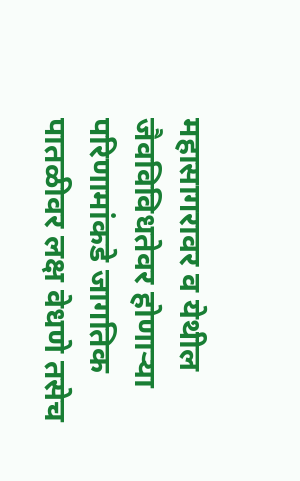महासागरावर व येथील जैवविविधतेवर होणाऱ्या परिणामांकडे जागतिक पातळीवर लक्ष वेधणे तसेच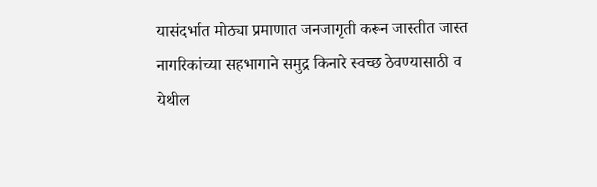यासंदर्भात मोठ्या प्रमाणात जनजागृती करून जास्तीत जास्त नागरिकांच्या सहभागाने समुद्र किनारे स्वच्छ ठेवण्यासाठी व येथील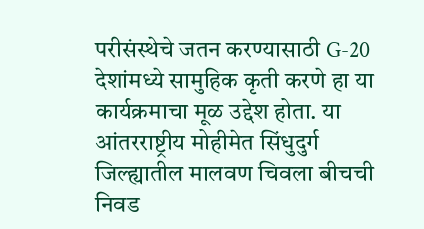परीसंस्थेचे जतन करण्यासाठी G-20 देशांमध्ये सामुहिक कृती करणे हा या कार्यक्रमाचा मूळ उद्देश होता. या आंतरराष्ट्रीय मोहीमेत सिंधुदुर्ग जिल्ह्यातील मालवण चिवला बीचची निवड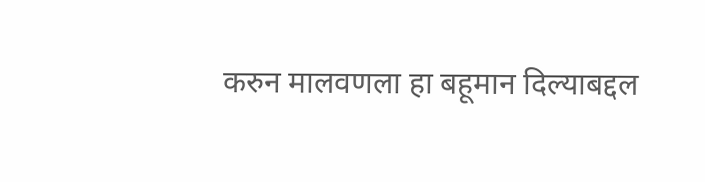करुन मालवणला हा बहूमान दिल्याबद्दल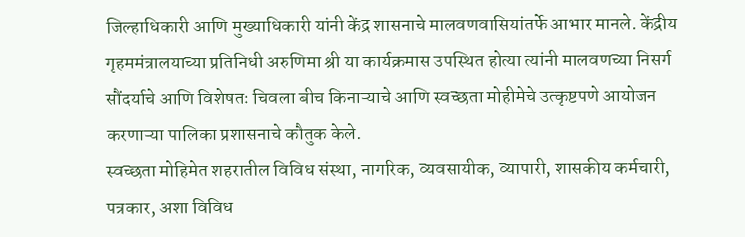जिल्हाधिकारी आणि मुख्याधिकारी यांनी केंद्र शासनाचे मालवणवासियांतर्फे आभार मानले. केंद्रीय गृहममंत्रालयाच्या प्रतिनिधी अरुणिमा श्री या कार्यक्रमास उपस्थित होत्या त्यांनी मालवणच्या निसर्ग सौंदर्याचे आणि विशेषतः चिवला बीच किनाऱ्याचे आणि स्वच्छता मोहीमेचे उत्कृष्टपणे आयोजन करणाऱ्या पालिका प्रशासनाचे कौतुक केले.
स्वच्छता मोहिमेत शहरातील विविध संस्था, नागरिक, व्यवसायीक, व्यापारी, शासकीय कर्मचारी, पत्रकार, अशा विविध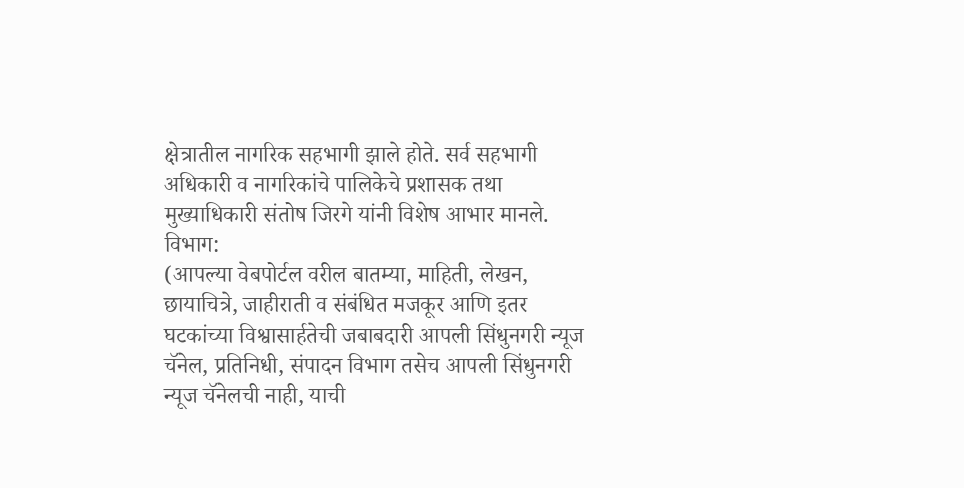क्षेत्रातील नागरिक सहभागी झाले होते. सर्व सहभागी अधिकारी व नागरिकांचे पालिकेचे प्रशासक तथा मुख्याधिकारी संतोष जिरगे यांनी विशेष आभार मानले.
विभाग:
(आपल्या वेबपोर्टल वरील बातम्या, माहिती, लेखन, छायाचित्रे, जाहीराती व संबंधित मजकूर आणि इतर घटकांच्या विश्वासार्हतेची जबाबदारी आपली सिंधुनगरी न्यूज चॅनेल, प्रतिनिधी, संपादन विभाग तसेच आपली सिंधुनगरी न्यूज चॅनेलची नाही, याची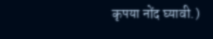कृपया नोंद घ्यावी.)